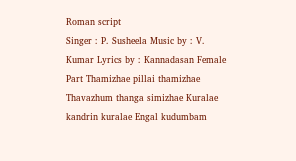Roman script
Singer : P. Susheela Music by : V. Kumar Lyrics by : Kannadasan Female Part Thamizhae pillai thamizhae Thavazhum thanga simizhae Kuralae kandrin kuralae Engal kudumbam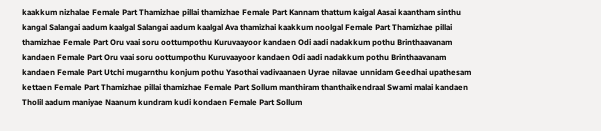kaakkum nizhalae Female Part Thamizhae pillai thamizhae Female Part Kannam thattum kaigal Aasai kaantham sinthu kangal Salangai aadum kaalgal Salangai aadum kaalgal Ava thamizhai kaakkum noolgal Female Part Thamizhae pillai thamizhae Female Part Oru vaai soru oottumpothu Kuruvaayoor kandaen Odi aadi nadakkum pothu Brinthaavanam kandaen Female Part Oru vaai soru oottumpothu Kuruvaayoor kandaen Odi aadi nadakkum pothu Brinthaavanam kandaen Female Part Utchi mugarnthu konjum pothu Yasothai vadivaanaen Uyrae nilavae unnidam Geedhai upathesam kettaen Female Part Thamizhae pillai thamizhae Female Part Sollum manthiram thanthaikendraal Swami malai kandaen Tholil aadum maniyae Naanum kundram kudi kondaen Female Part Sollum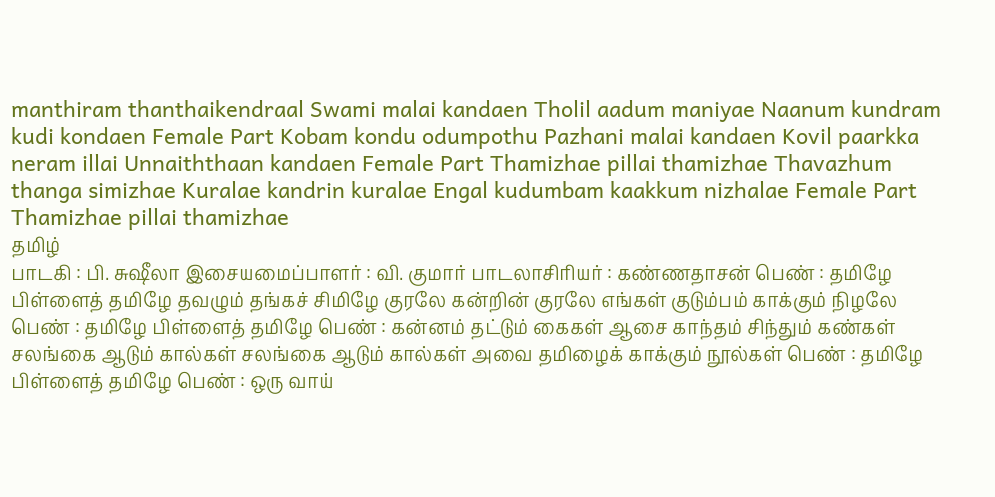manthiram thanthaikendraal Swami malai kandaen Tholil aadum maniyae Naanum kundram kudi kondaen Female Part Kobam kondu odumpothu Pazhani malai kandaen Kovil paarkka neram illai Unnaiththaan kandaen Female Part Thamizhae pillai thamizhae Thavazhum thanga simizhae Kuralae kandrin kuralae Engal kudumbam kaakkum nizhalae Female Part Thamizhae pillai thamizhae
தமிழ்
பாடகி : பி. சுஷீலா இசையமைப்பாளர் : வி. குமார் பாடலாசிரியர் : கண்ணதாசன் பெண் : தமிழே பிள்ளைத் தமிழே தவழும் தங்கச் சிமிழே குரலே கன்றின் குரலே எங்கள் குடும்பம் காக்கும் நிழலே பெண் : தமிழே பிள்ளைத் தமிழே பெண் : கன்னம் தட்டும் கைகள் ஆசை காந்தம் சிந்தும் கண்கள் சலங்கை ஆடும் கால்கள் சலங்கை ஆடும் கால்கள் அவை தமிழைக் காக்கும் நூல்கள் பெண் : தமிழே பிள்ளைத் தமிழே பெண் : ஒரு வாய்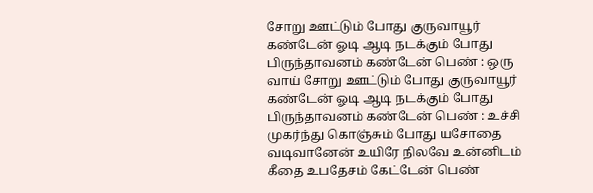சோறு ஊட்டும் போது குருவாயூர் கண்டேன் ஓடி ஆடி நடக்கும் போது பிருந்தாவனம் கண்டேன் பெண் : ஒரு வாய் சோறு ஊட்டும் போது குருவாயூர் கண்டேன் ஓடி ஆடி நடக்கும் போது பிருந்தாவனம் கண்டேன் பெண் : உச்சி முகர்ந்து கொஞ்சும் போது யசோதை வடிவானேன் உயிரே நிலவே உன்னிடம் கீதை உபதேசம் கேட்டேன் பெண்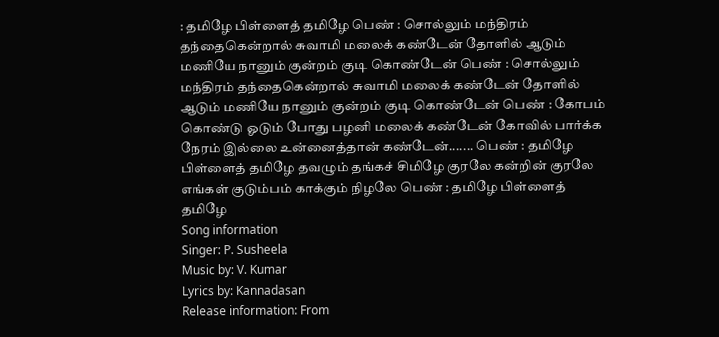: தமிழே பிள்ளைத் தமிழே பெண் : சொல்லும் மந்திரம் தந்தைகென்றால் சுவாமி மலைக் கண்டேன் தோளில் ஆடும் மணியே நானும் குன்றம் குடி கொண்டேன் பெண் : சொல்லும் மந்திரம் தந்தைகென்றால் சுவாமி மலைக் கண்டேன் தோளில் ஆடும் மணியே நானும் குன்றம் குடி கொண்டேன் பெண் : கோபம் கொண்டு ஓடும் போது பழனி மலைக் கண்டேன் கோவில் பார்க்க நேரம் இல்லை உன்னைத்தான் கண்டேன்....... பெண் : தமிழே பிள்ளைத் தமிழே தவழும் தங்கச் சிமிழே குரலே கன்றின் குரலே எங்கள் குடும்பம் காக்கும் நிழலே பெண் : தமிழே பிள்ளைத் தமிழே
Song information
Singer: P. Susheela
Music by: V. Kumar
Lyrics by: Kannadasan
Release information: From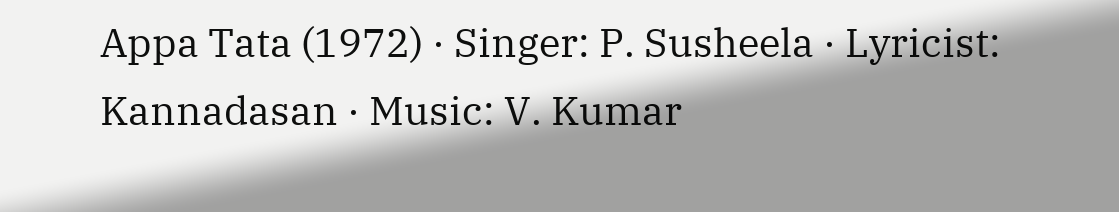Appa Tata (1972) · Singer: P. Susheela · Lyricist: Kannadasan · Music: V. Kumar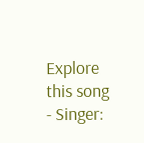Explore this song
- Singer: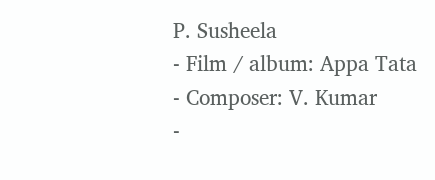P. Susheela
- Film / album: Appa Tata
- Composer: V. Kumar
-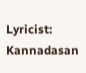Lyricist: Kannadasan